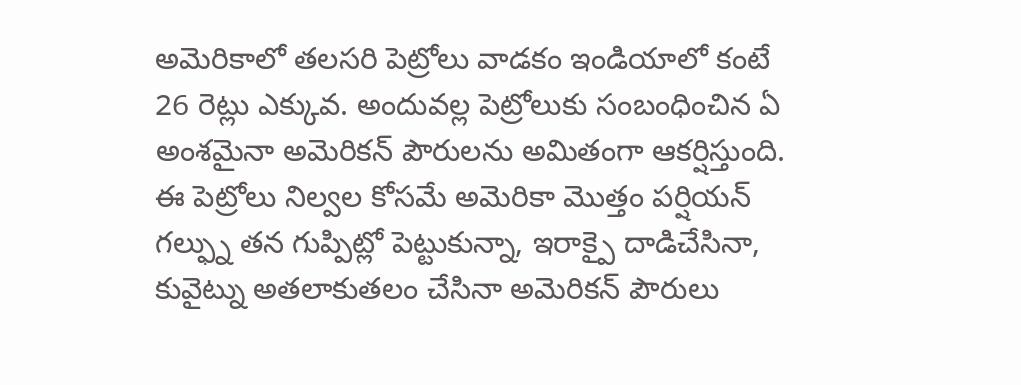అమెరికాలో తలసరి పెట్రోలు వాడకం ఇండియాలో కంటే 26 రెట్లు ఎక్కువ. అందువల్ల పెట్రోలుకు సంబంధించిన ఏ అంశమైనా అమెరికన్ పౌరులను అమితంగా ఆకర్షిస్తుంది. ఈ పెట్రోలు నిల్వల కోసమే అమెరికా మొత్తం పర్షియన్ గల్ఫ్ను తన గుప్పిట్లో పెట్టుకున్నా, ఇరాక్పై దాడిచేసినా, కువైట్ను అతలాకుతలం చేసినా అమెరికన్ పౌరులు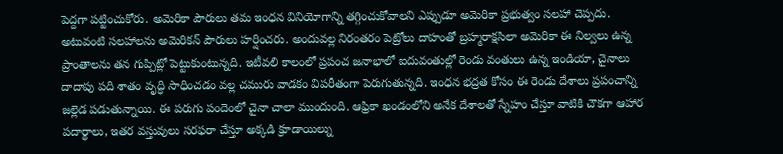పెద్దగా పట్టించుకోరు. అమెరికా పౌరులు తమ ఇంధన వినియోగాన్ని తగ్గించుకోవాలని ఎప్పుడూ అమెరికా ప్రభుత్వం సలహా చెప్పదు. అటువంటి సలహాలను అమెరికన్ పౌరులు హర్షించరు. అందువల్ల నిరంతరం పెట్రోలు దాహంతో బ్రహ్మరాక్షసిలా అమెరికా ఈ నిల్వలు ఉన్న ప్రాంతాలను తన గుప్పిట్లో పెట్టుకుంటున్నది. ఇటీవలి కాలంలో ప్రపంచ జనాభాలో ఐదువంతుల్లో రెండు వంతులు ఉన్న ఇండియా, చైనాలు దాదాపు పది శాతం వృద్ధి సాధించడం వల్ల చమురు వాడకం విపరీతంగా పెరుగుతున్నది. ఇంధన భద్రత కోసం ఈ రెండు దేశాలు ప్రపంచాన్ని జల్లెడ పడుతున్నాయి. ఈ పరుగు పందెంలో చైనా చాలా ముందుంది. ఆఫ్రికా ఖండంలోని అనేక దేశాలతో స్నేహం చేస్తూ వాటికి చౌకగా ఆహార పదార్థాలు, ఇతర వస్తువులు సరఫరా చేస్తూ అక్కడి క్రూడాయిల్ను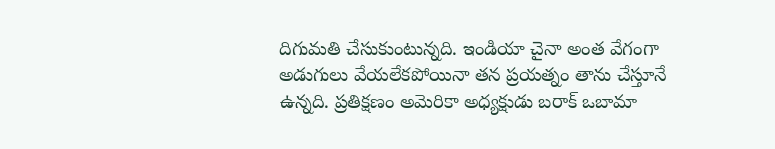దిగుమతి చేసుకుంటున్నది. ఇండియా చైనా అంత వేగంగా అడుగులు వేయలేకపోయినా తన ప్రయత్నం తాను చేస్తూనే ఉన్నది. ప్రతిక్షణం అమెరికా అధ్యక్షుడు బరాక్ ఒబామా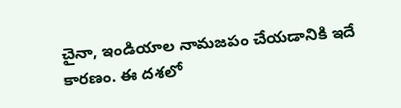చైనా, ఇండియాల నామజపం చేయడానికి ఇదే కారణం. ఈ దశలో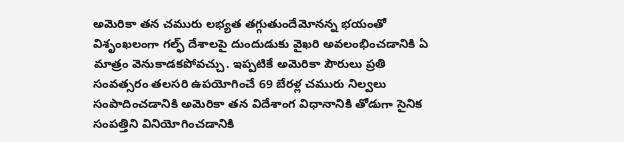అమెరికా తన చమురు లభ్యత తగ్గుతుందేమోనన్న భయంతో విశృంఖలంగా గల్ఫ్ దేశాలపై దుందుడుకు వైఖరి అవలంభించడానికి ఏ మాత్రం వెనుకాడకపోవచ్చు. ఇప్పటికే అమెరికా పౌరులు ప్రతి సంవత్సరం తలసరి ఉపయోగించే 69 బేరళ్ల చమురు నిల్వలు సంపాదించడానికి అమెరికా తన విదేశాంగ విధానానికి తోడుగా సైనిక సంపత్తిని వినియోగించడానికి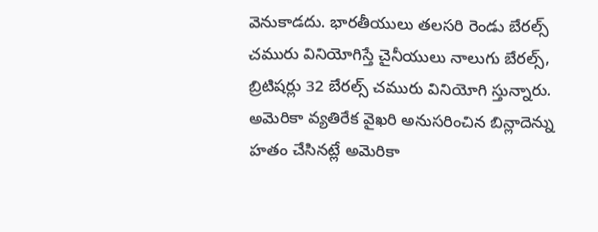వెనుకాడదు. భారతీయులు తలసరి రెండు బేరల్స్ చమురు వినియోగిస్తే చైనీయులు నాలుగు బేరల్స్, బ్రిటిషర్లు 32 బేరల్స్ చమురు వినియోగి స్తున్నారు. అమెరికా వ్యతిరేక వైఖరి అనుసరించిన బిన్లాదెన్ను హతం చేసినట్లే అమెరికా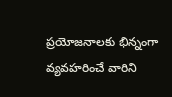ప్రయోజనాలకు భిన్నంగా వ్యవహరించే వారిని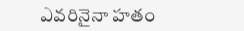ఎవరినైనా హతం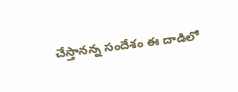చేస్తానన్న సందేశం ఈ దాడిలో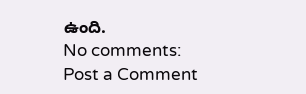ఉంది.
No comments:
Post a Comment